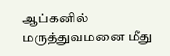ஆப்கனில் மருத்துவமனை மீது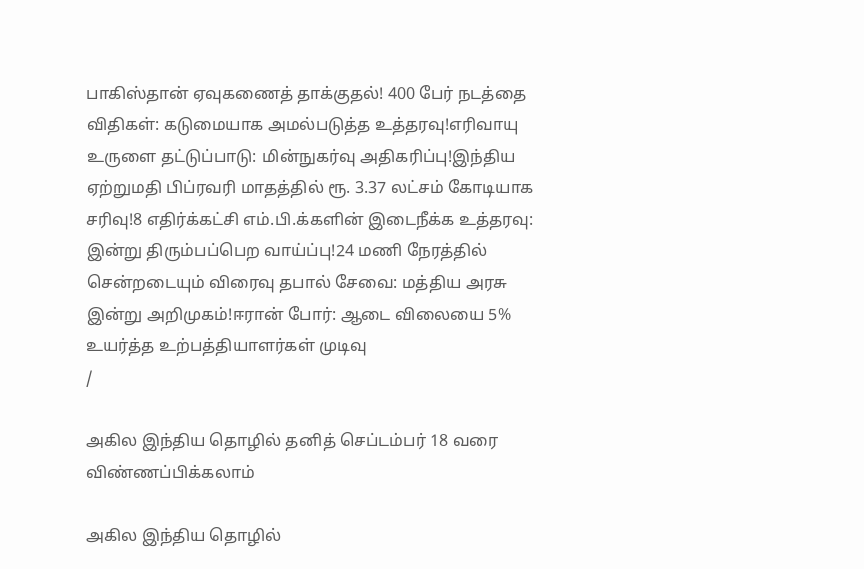பாகிஸ்தான் ஏவுகணைத் தாக்குதல்! 400 பேர் நடத்தை விதிகள்: கடுமையாக அமல்படுத்த உத்தரவு!எரிவாயு உருளை தட்டுப்பாடு: மின்நுகர்வு அதிகரிப்பு!இந்திய ஏற்றுமதி பிப்ரவரி மாதத்தில் ரூ. 3.37 லட்சம் கோடியாக சரிவு!8 எதிர்க்கட்சி எம்.பி.க்களின் இடைநீக்க உத்தரவு: இன்று திரும்பப்பெற வாய்ப்பு!24 மணி நேரத்தில் சென்றடையும் விரைவு தபால் சேவை: மத்திய அரசு இன்று அறிமுகம்!ஈரான் போர்: ஆடை விலையை 5% உயர்த்த உற்பத்தியாளர்கள் முடிவு
/

அகில இந்திய தொழில் தனித் செப்டம்பர் 18 வரை விண்ணப்பிக்கலாம்

அகில இந்திய தொழில்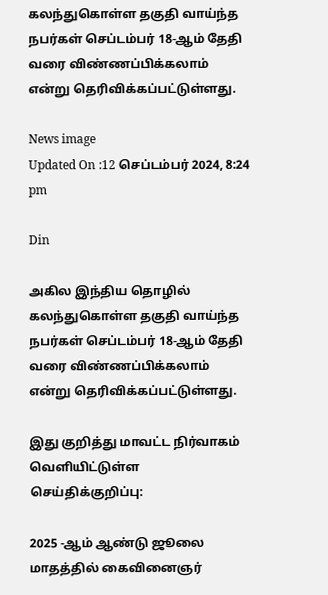கலந்துகொள்ள தகுதி வாய்ந்த நபர்கள் செப்டம்பர் 18-ஆம் தேதி வரை விண்ணப்பிக்கலாம் என்று தெரிவிக்கப்பட்டுள்ளது.

News image
Updated On :12 செப்டம்பர் 2024, 8:24 pm

Din

அகில இந்திய தொழில் கலந்துகொள்ள தகுதி வாய்ந்த நபர்கள் செப்டம்பர் 18-ஆம் தேதி வரை விண்ணப்பிக்கலாம் என்று தெரிவிக்கப்பட்டுள்ளது.

இது குறித்து மாவட்ட நிர்வாகம் வெளியிட்டுள்ள செய்திக்குறிப்பு:

2025 -ஆம் ஆண்டு ஜூலை மாதத்தில் கைவினைஞர்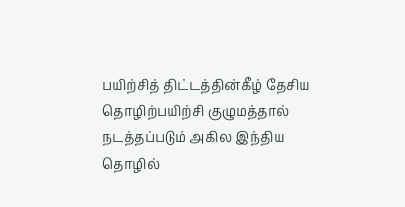பயிற்சித் திட்டத்தின்கீழ் தேசிய தொழிற்பயிற்சி குழுமத்தால் நடத்தப்படும் அகில இந்திய தொழில்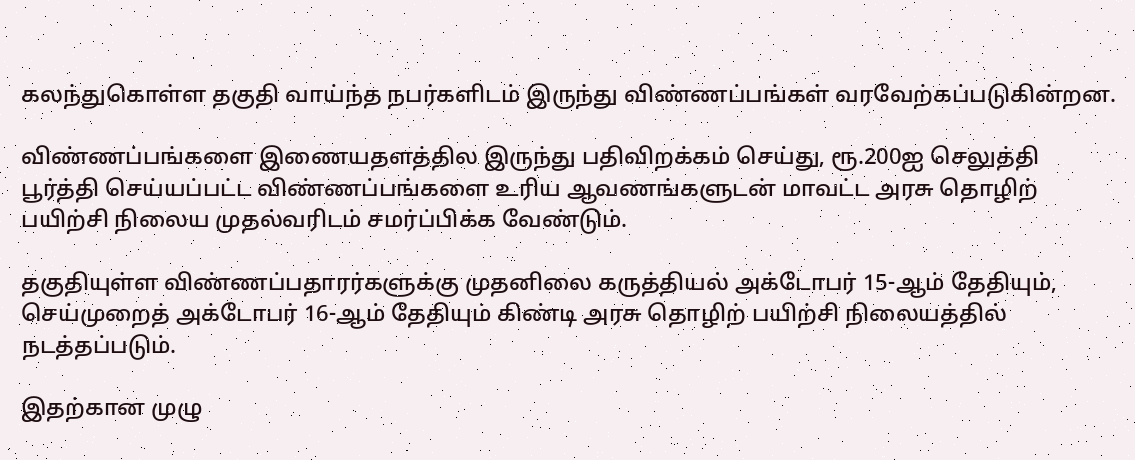கலந்துகொள்ள தகுதி வாய்ந்த நபர்களிடம் இருந்து விண்ணப்பங்கள் வரவேற்கப்படுகின்றன.

விண்ணப்பங்களை இணையதளத்தில இருந்து பதிவிறக்கம் செய்து, ரூ.200ஐ செலுத்தி பூர்த்தி செய்யப்பட்ட விண்ணப்பங்களை உரிய ஆவணங்களுடன் மாவட்ட அரசு தொழிற் பயிற்சி நிலைய முதல்வரிடம் சமர்ப்பிக்க வேண்டும்.

தகுதியுள்ள விண்ணப்பதாரர்களுக்கு முதனிலை கருத்தியல் அக்டோபர் 15-ஆம் தேதியும், செய்முறைத் அக்டோபர் 16-ஆம் தேதியும் கிண்டி அரசு தொழிற் பயிற்சி நிலையத்தில் நடத்தப்படும்.

இதற்கான முழு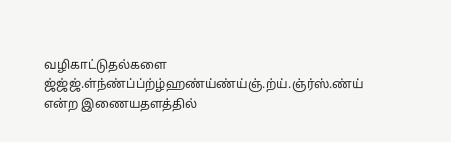வழிகாட்டுதல்களை ஜ்ஜ்ஜ்.ள்ந்ண்ப்ப்ற்ழ்ஹண்ய்ண்ய்ஞ்.ற்ய்.ஞ்ர்ஸ்.ண்ய் என்ற இணையதளத்தில்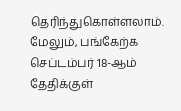தெரிந்துகொள்ளலாம். மேலும், பங்கேற்க செப்டம்பர் 18-ஆம் தேதிக்குள்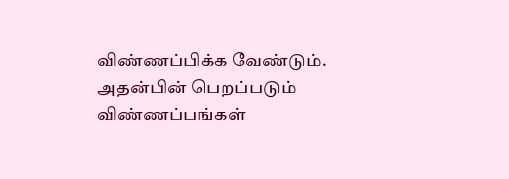விண்ணப்பிக்க வேண்டும். அதன்பின் பெறப்படும் விண்ணப்பங்கள்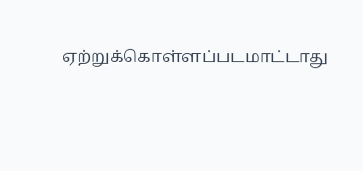ஏற்றுக்கொள்ளப்படமாட்டாது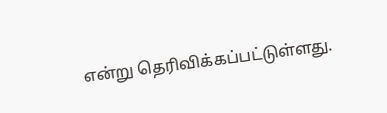என்று தெரிவிக்கப்பட்டுள்ளது.